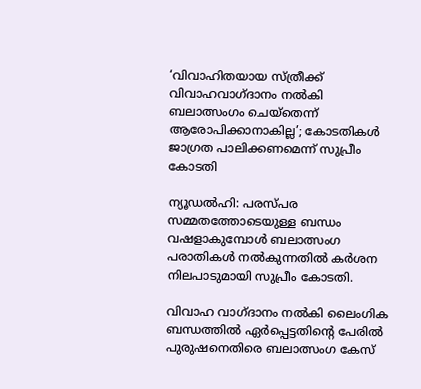‘വിവാഹിതയായ സ്ത്രീക്ക് വിവാഹവാഗ്ദാനം നല്‍കി ബലാത്സംഗം ചെയ്തെന്ന് ആരോപിക്കാനാകില്ല’; കോടതികള്‍ ജാഗ്രത പാലിക്കണമെന്ന് സുപ്രീം കോടതി

ന്യൂഡല്‍ഹി: പരസ്പര സമ്മതത്തോടെയുള്ള ബന്ധം വഷളാകുമ്പോള്‍ ബലാത്സംഗ പരാതികള്‍ നല്‍കുന്നതില്‍ കർശന നിലപാടുമായി സുപ്രീം കോടതി.

വിവാഹ വാഗ്ദാനം നല്‍കി ലൈംഗിക ബന്ധത്തില്‍ ഏർപ്പെട്ടതിന്റെ പേരില്‍ പുരുഷനെതിരെ ബലാത്സംഗ കേസ്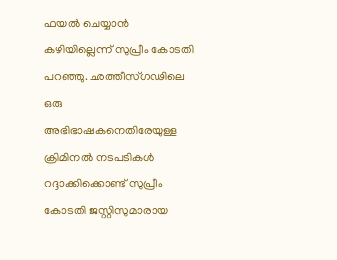ഫയല്‍ ചെയ്യാൻ കഴിയില്ലെന്ന് സുപ്രീം കോടതി പറഞ്ഞു. ഛത്തീസ്ഗഢിലെ ഒരു അഭിഭാഷകനെതിരേയുള്ള ക്രിമിനല്‍ നടപടികള്‍ റദ്ദാക്കിക്കൊണ്ട് സുപ്രീം കോടതി ജസ്റ്റിസുമാരായ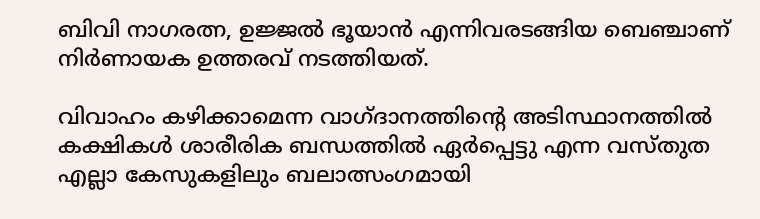ബിവി നാഗരത്ന, ഉജ്ജല്‍ ഭൂയാൻ എന്നിവരടങ്ങിയ ബെഞ്ചാണ് നിർണായക ഉത്തരവ് നടത്തിയത്.

വിവാഹം കഴിക്കാമെന്ന വാഗ്ദാനത്തിന്റെ അടിസ്ഥാനത്തില്‍ കക്ഷികള്‍ ശാരീരിക ബന്ധത്തില്‍ ഏർപ്പെട്ടു എന്ന വസ്തുത എല്ലാ കേസുകളിലും ബലാത്സംഗമായി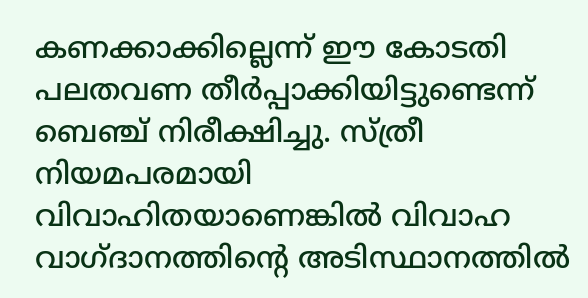കണക്കാക്കില്ലെന്ന് ഈ കോടതി പലതവണ തീർപ്പാക്കിയിട്ടുണ്ടെന്ന് ബെഞ്ച് നിരീക്ഷിച്ചു. സ്ത്രീ നിയമപരമായി വിവാഹിതയാണെങ്കില്‍ വിവാഹ വാഗ്ദാനത്തിന്റെ അടിസ്ഥാനത്തില്‍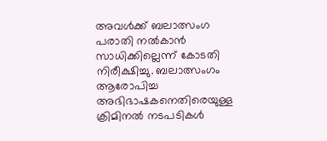അവള്‍ക്ക് ബലാത്സംഗ പരാതി നല്‍കാൻ സാധിക്കില്ലെന്ന് കോടതി നിരീക്ഷിച്ചു. ബലാത്സംഗം ആരോപിച്ച അഭിഭാഷകനെതിരെയുള്ള ക്രിമിനല്‍ നടപടികള്‍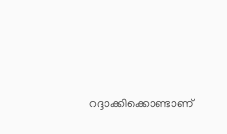റദ്ദാക്കിക്കൊണ്ടാണ്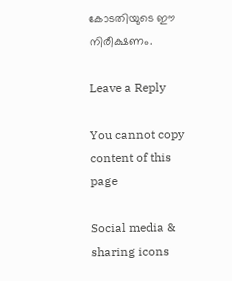കോടതിയുടെ ഈ നിരീക്ഷണം.

Leave a Reply

You cannot copy content of this page

Social media & sharing icons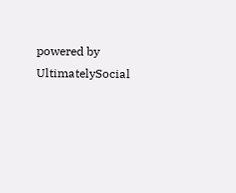powered by UltimatelySocial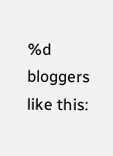%d bloggers like this: